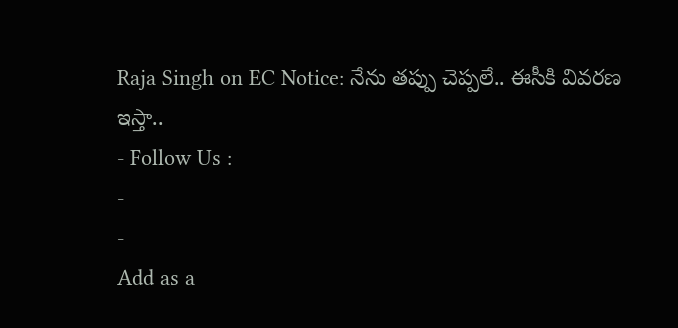Raja Singh on EC Notice: నేను తప్పు చెప్పలే.. ఈసీకి వివరణ ఇస్తా..
- Follow Us :
-
-
Add as a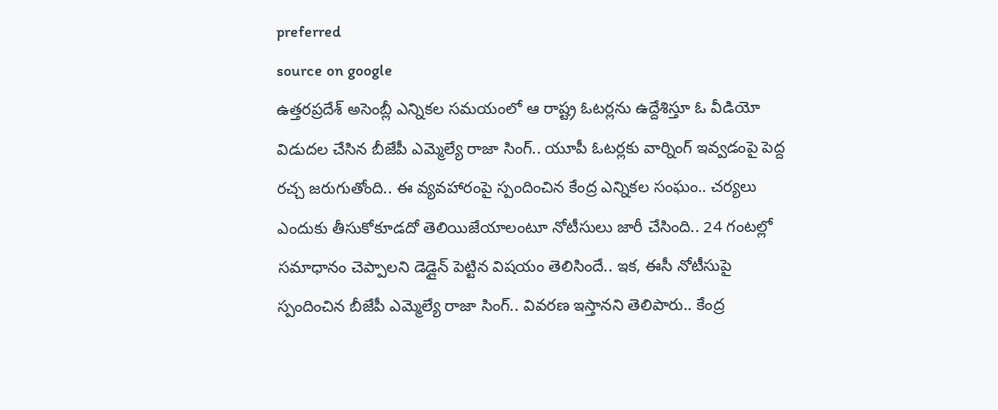preferred
source on google
ఉత్తరప్రదేశ్ అసెంబ్లీ ఎన్నికల సమయంలో ఆ రాష్ట్ర ఓటర్లను ఉద్దేశిస్తూ ఓ వీడియో విడుదల చేసిన బీజేపీ ఎమ్మెల్యే రాజా సింగ్.. యూపీ ఓటర్లకు వార్నింగ్ ఇవ్వడంపై పెద్ద రచ్చ జరుగుతోంది.. ఈ వ్యవహారంపై స్పందించిన కేంద్ర ఎన్నికల సంఘం.. చర్యలు ఎందుకు తీసుకోకూడదో తెలియిజేయాలంటూ నోటీసులు జారీ చేసింది.. 24 గంటల్లో సమాధానం చెప్పాలని డెడ్లైన్ పెట్టిన విషయం తెలిసిందే.. ఇక, ఈసీ నోటీసుపై స్పందించిన బీజేపీ ఎమ్మెల్యే రాజా సింగ్.. వివరణ ఇస్తానని తెలిపారు.. కేంద్ర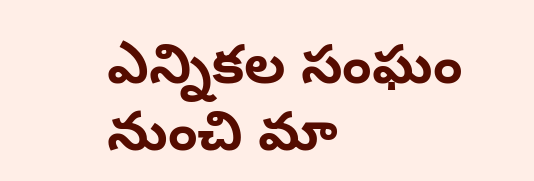ఎన్నికల సంఘం నుంచి మా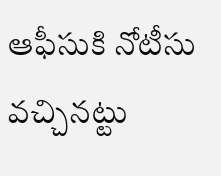ఆఫీసుకి నోటీసు వచ్చినట్టు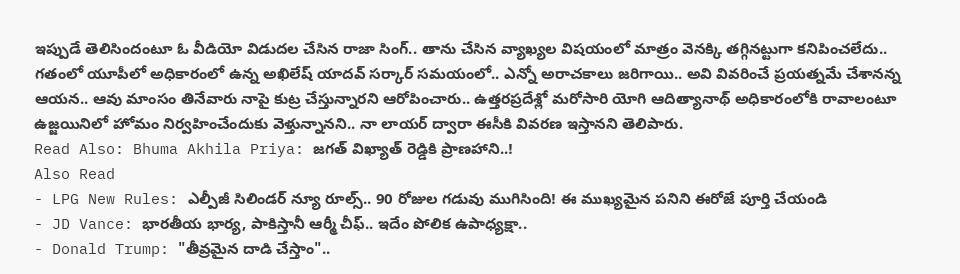ఇప్పుడే తెలిసిందంటూ ఓ వీడియో విడుదల చేసిన రాజా సింగ్.. తాను చేసిన వ్యాఖ్యల విషయంలో మాత్రం వెనక్కి తగ్గినట్టుగా కనిపించలేదు.. గతంలో యూపీలో అధికారంలో ఉన్న అఖిలేష్ యాదవ్ సర్కార్ సమయంలో.. ఎన్నో అరాచకాలు జరిగాయి.. అవి వివరించే ప్రయత్నమే చేశానన్న ఆయన.. ఆవు మాంసం తినేవారు నాపై కుట్ర చేస్తున్నారని ఆరోపించారు.. ఉత్తరప్రదేశ్లో మరోసారి యోగి ఆదిత్యానాథ్ అధికారంలోకి రావాలంటూ ఉజ్జయినిలో హోమం నిర్వహించేందుకు వెళ్తున్నానని.. నా లాయర్ ద్వారా ఈసీకి వివరణ ఇస్తానని తెలిపారు.
Read Also: Bhuma Akhila Priya: జగత్ విఖ్యాత్ రెడ్డికి ప్రాణహాని..!
Also Read
- LPG New Rules: ఎల్పీజీ సిలిండర్ న్యూ రూల్స్.. 90 రోజుల గడువు ముగిసింది! ఈ ముఖ్యమైన పనిని ఈరోజే పూర్తి చేయండి
- JD Vance: భారతీయ భార్య, పాకిస్తానీ ఆర్మీ చీఫ్.. ఇదేం పోలిక ఉపాధ్యక్షా..
- Donald Trump: "తీవ్రమైన దాడి చేస్తాం"..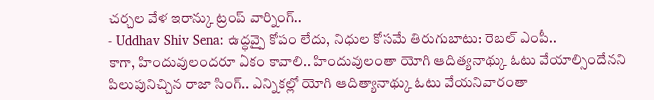చర్చల వేళ ఇరాన్కు ట్రంప్ వార్నింగ్..
- Uddhav Shiv Sena: ఉద్ధవ్పై కోపం లేదు, నిధుల కోసమే తిరుగుబాటు: రెబల్ ఎంపీ..
కాగా, హిందువులందరూ ఏకం కావాలి.. హిందువులంతా యోగి ఆదిత్యనాథ్కు ఓటు వేయాల్సిందేనని పిలుపునిచ్చిన రాజా సింగ్.. ఎన్నికల్లో యోగి ఆదిత్యానాథ్కు ఓటు వేయనివారంతా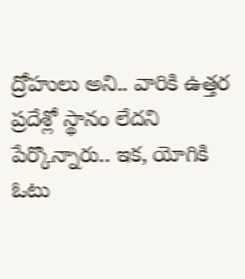ద్రోహులు అని.. వారికి ఉత్తర ప్రదేశ్లో స్థానం లేదని పేర్కొన్నారు.. ఇక, యోగికి ఓటు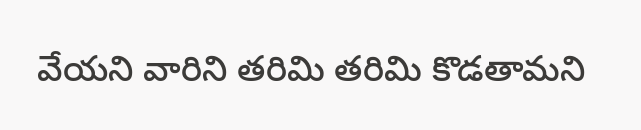వేయని వారిని తరిమి తరిమి కొడతామని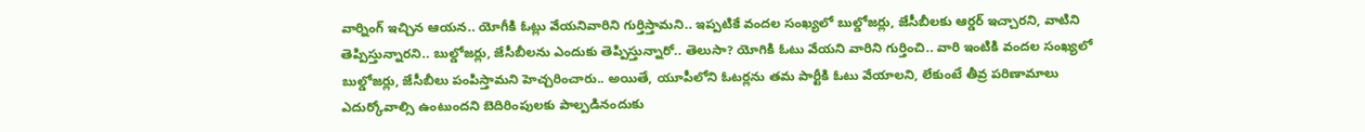వార్నింగ్ ఇచ్చిన ఆయన.. యోగీకి ఓట్లు వేయనివారిని గుర్తిస్తామని.. ఇప్పటికే వందల సంఖ్యలో బుల్డోజర్లు, జేసీబీలకు ఆర్డర్ ఇచ్చారని, వాటిని తెప్పిస్తున్నారని.. బుల్డోజర్లు, జేసీబీలను ఎందుకు తెప్పిస్తున్నారో.. తెలుసా? యోగికి ఓటు వేయని వారిని గుర్తించి.. వారి ఇంటికి వందల సంఖ్యలో బుల్డోజర్లు, జేసీబీలు పంపిస్తామని హెచ్చరించారు.. అయితే, యూపీలోని ఓటర్లను తమ పార్టీకి ఓటు వేయాలని, లేకుంటే తీవ్ర పరిణామాలు ఎదుర్కోవాల్సి ఉంటుందని బెదిరింపులకు పాల్పడినందుకు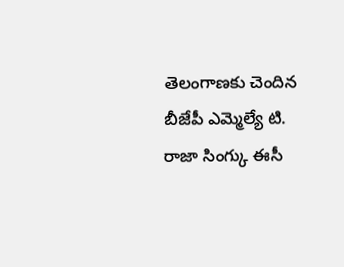తెలంగాణకు చెందిన బీజేపీ ఎమ్మెల్యే టి. రాజా సింగ్కు ఈసీ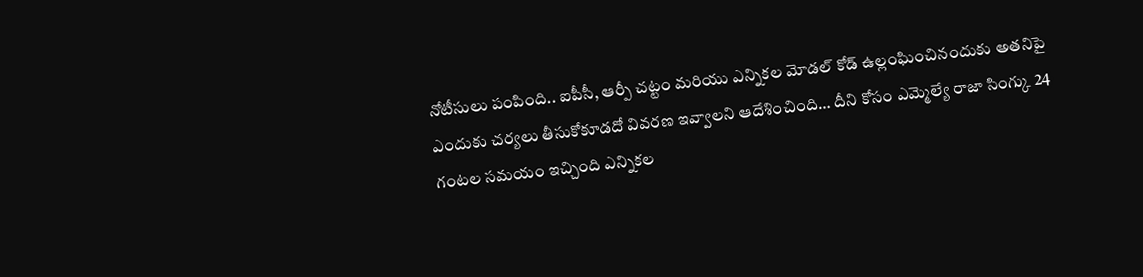నోటీసులు పంపింది.. ఐపీసీ, ఆర్పీ చట్టం మరియు ఎన్నికల మోడల్ కోడ్ ఉల్లంఘించినందుకు అతనిపై ఎందుకు చర్యలు తీసుకోకూడదో వివరణ ఇవ్వాలని ఆదేశించింది… దీని కోసం ఎమ్మెల్యే రాజా సింగ్కు 24 గంటల సమయం ఇచ్చింది ఎన్నికల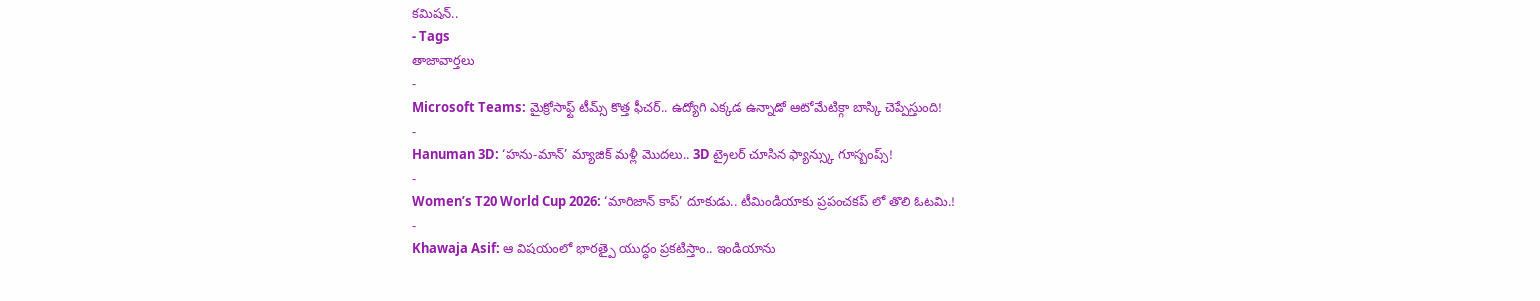కమిషన్..
- Tags
తాజావార్తలు
-
Microsoft Teams: మైక్రోసాఫ్ట్ టీమ్స్ కొత్త ఫీచర్.. ఉద్యోగి ఎక్కడ ఉన్నాడో ఆటోమేటిక్గా బాస్కి చెప్పేస్తుంది!
-
Hanuman 3D: ‘హను-మాన్’ మ్యాజిక్ మళ్లీ మొదలు.. 3D ట్రైలర్ చూసిన ఫ్యాన్స్కు గూస్బంప్స్!
-
Women’s T20 World Cup 2026: ‘మారిజాన్ కాప్’ దూకుడు.. టీమిండియాకు ప్రపంచకప్ లో తొలి ఓటమి.!
-
Khawaja Asif: ఆ విషయంలో భారత్పై యుద్ధం ప్రకటిస్తాం.. ఇండియాను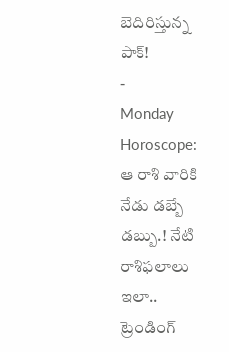బెదిరిస్తున్న పాక్!
-
Monday Horoscope: ఆ రాశి వారికి నేడు డబ్బే డబ్బు.! నేటి రాశిఫలాలు ఇలా..
ట్రెండింగ్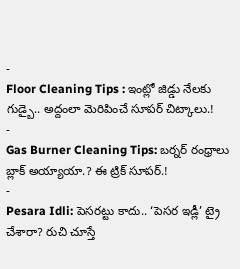-
Floor Cleaning Tips : ఇంట్లో జిడ్డు నేలకు గుడ్బై.. అద్దంలా మెరిపించే సూపర్ చిట్కాలు.!
-
Gas Burner Cleaning Tips: బర్నర్ రంధ్రాలు బ్లాక్ అయ్యాయా.? ఈ ట్రిక్ సూపర్.!
-
Pesara Idli: పెసరట్టు కాదు.. ‘పెసర ఇడ్లీ’ ట్రై చేశారా? రుచి చూస్తే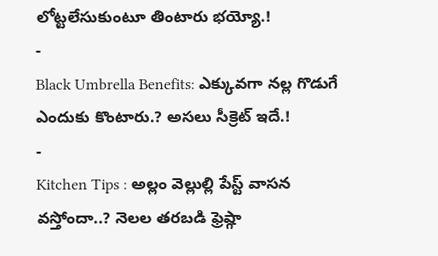లోట్టలేసుకుంటూ తింటారు భయ్యో.!
-
Black Umbrella Benefits: ఎక్కువగా నల్ల గొడుగే ఎందుకు కొంటారు.? అసలు సీక్రెట్ ఇదే.!
-
Kitchen Tips : అల్లం వెల్లుల్లి పేస్ట్ వాసన వస్తోందా..? నెలల తరబడి ఫ్రెష్గా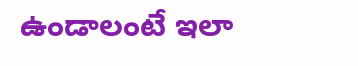ఉండాలంటే ఇలా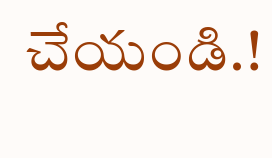చేయండి.!